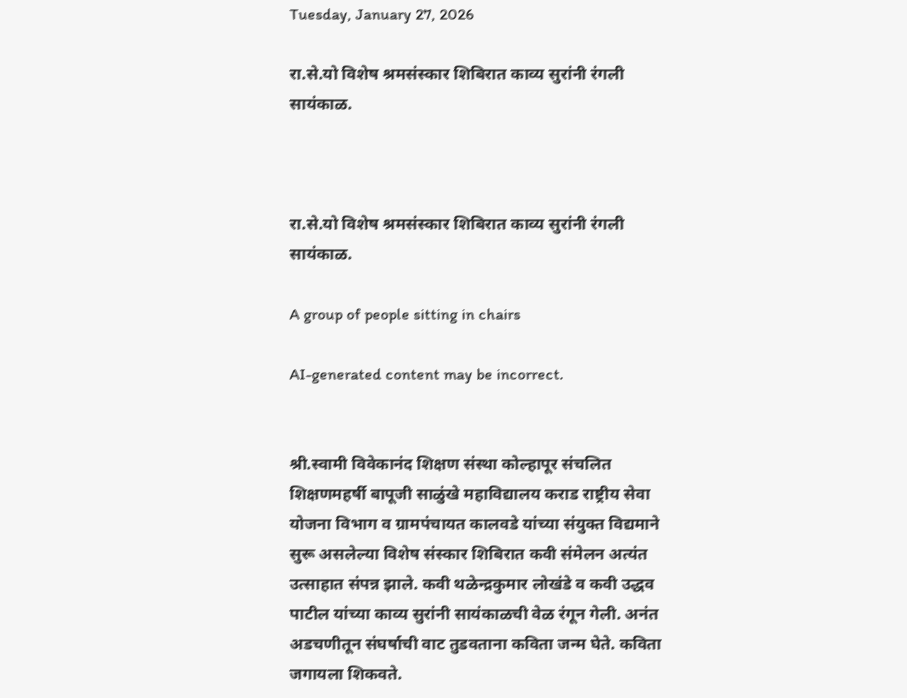Tuesday, January 27, 2026

रा.से.यो विशेष श्रमसंस्कार शिबिरात काव्य सुरांनी रंगली सायंकाळ.



रा.से.यो विशेष श्रमसंस्कार शिबिरात काव्य सुरांनी रंगली सायंकाळ.

A group of people sitting in chairs

AI-generated content may be incorrect.


श्री.स्वामी विवेकानंद शिक्षण संस्था कोल्हापूर संचलित शिक्षणमहर्षी बापूजी साळुंखे महाविद्यालय कराड राष्ट्रीय सेवा योजना विभाग व ग्रामपंचायत कालवडे यांच्या संयुक्त विद्यमाने सुरू असलेल्या विशेष संस्कार शिबिरात कवी संमेलन अत्यंत उत्साहात संपन्न झाले. कवी थळेन्द्रकुमार लोखंडे व कवी उद्धव पाटील यांच्या काव्य सुरांनी सायंकाळची वेळ रंगून गेली. अनंत अडचणीतून संघर्षाची वाट तुडवताना कविता जन्म घेते. कविता जगायला शिकवते.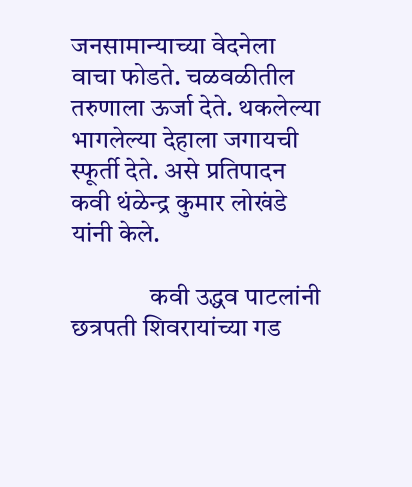जनसामान्याच्या वेदनेला वाचा फोडते. चळवळीतील तरुणाला ऊर्जा देते. थकलेल्या भागलेल्या देहाला जगायची स्फूर्ती देते. असे प्रतिपादन कवी थंळेन्द्र कुमार लोखंडे यांनी केले.

               कवी उद्धव पाटलांनी छत्रपती शिवरायांच्या गड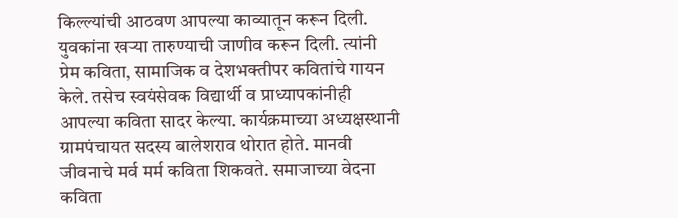किल्ल्यांची आठवण आपल्या काव्यातून करून दिली. युवकांना खऱ्या तारुण्याची जाणीव करून दिली. त्यांनी प्रेम कविता, सामाजिक व देशभक्तीपर कवितांचे गायन केले. तसेच स्वयंसेवक विद्यार्थी व प्राध्यापकांनीही आपल्या कविता सादर केल्या. कार्यक्रमाच्या अध्यक्षस्थानी ग्रामपंचायत सदस्य बालेशराव थोरात होते. मानवी जीवनाचे मर्व मर्म कविता शिकवते. समाजाच्या वेदना कविता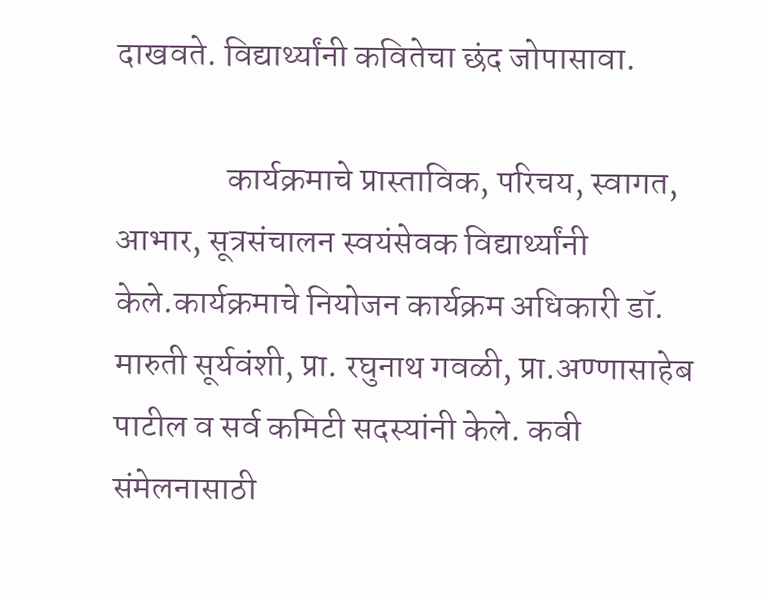दाखवते. विद्यार्थ्यांनी कवितेचा छंद जोपासावा.

                कार्यक्रमाचे प्रास्ताविक, परिचय, स्वागत, आभार, सूत्रसंचालन स्वयंसेवक विद्यार्थ्यांनी केले.कार्यक्रमाचे नियोजन कार्यक्रम अधिकारी डॉ. मारुती सूर्यवंशी, प्रा. रघुनाथ गवळी, प्रा.अण्णासाहेब पाटील व सर्व कमिटी सदस्यांनी केले. कवी संमेलनासाठी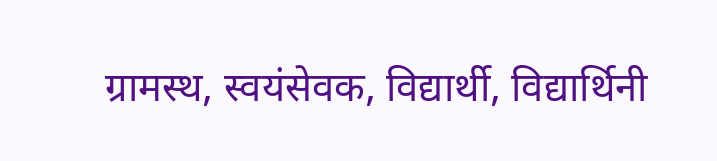ग्रामस्थ, स्वयंसेवक, विद्यार्थी, विद्यार्थिनी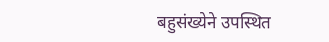बहुसंख्येने उपस्थित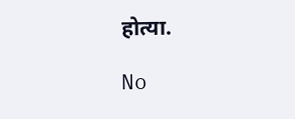होत्या.

No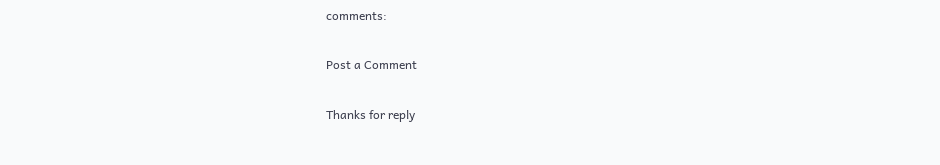comments:

Post a Comment

Thanks for reply